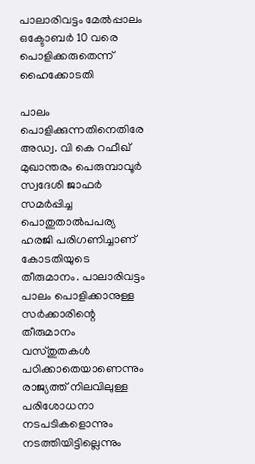പാലാരിവട്ടം മേല്‍പ്പാലം ഒക്ടോബര്‍ 10 വരെ പൊളിക്കരുതെന്ന് ഹൈക്കോടതി

പാലം പൊളിക്കുന്നതിനെതിരേ അഡ്വ. വി കെ റഫീഖ് മുഖാന്തരം പെരുമ്പാവൂര്‍ സ്വദേശി ജാഫര്‍ സമര്‍പ്പിച്ച പൊതുതാല്‍പപര്യ ഹരജി പരിഗണിച്ചാണ് കോടതിയുടെ തീരുമാനം. പാലാരിവട്ടം പാലം പൊളിക്കാനുള്ള സര്‍ക്കാരിന്റെ തീരുമാനം വസ്തുതകള്‍ പഠിക്കാതെയാണെന്നും രാജ്യത്ത് നിലവിലുള്ള പരിശോധനാ നടപടികളൊന്നും നടത്തിയിട്ടില്ലെന്നും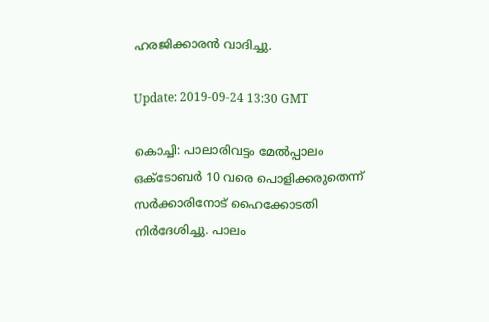ഹരജിക്കാരന്‍ വാദിച്ചു.

Update: 2019-09-24 13:30 GMT

കൊച്ചി: പാലാരിവട്ടം മേല്‍പ്പാലം ഒക്ടോബര്‍ 10 വരെ പൊളിക്കരുതെന്ന് സര്‍ക്കാരിനോട് ഹൈക്കോടതി നിര്‍ദേശിച്ചു. പാലം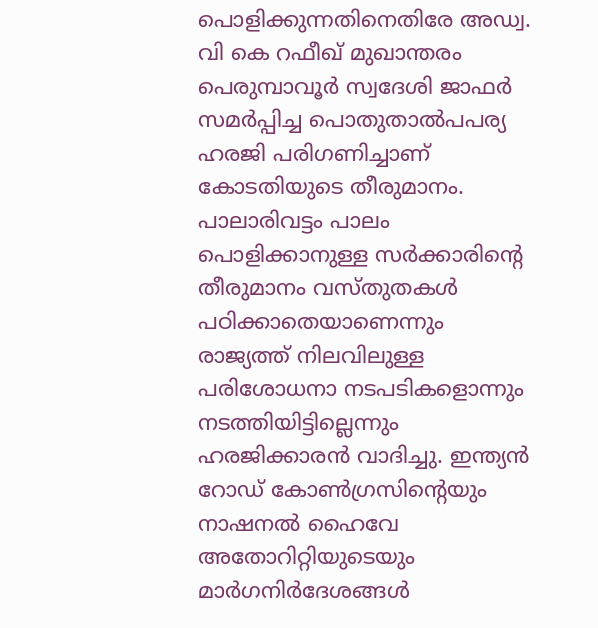പൊളിക്കുന്നതിനെതിരേ അഡ്വ. വി കെ റഫീഖ് മുഖാന്തരം പെരുമ്പാവൂര്‍ സ്വദേശി ജാഫര്‍ സമര്‍പ്പിച്ച പൊതുതാല്‍പപര്യ ഹരജി പരിഗണിച്ചാണ് കോടതിയുടെ തീരുമാനം. പാലാരിവട്ടം പാലം പൊളിക്കാനുള്ള സര്‍ക്കാരിന്റെ തീരുമാനം വസ്തുതകള്‍ പഠിക്കാതെയാണെന്നും രാജ്യത്ത് നിലവിലുള്ള പരിശോധനാ നടപടികളൊന്നും നടത്തിയിട്ടില്ലെന്നും ഹരജിക്കാരന്‍ വാദിച്ചു. ഇന്ത്യന്‍ റോഡ് കോണ്‍ഗ്രസിന്റെയും നാഷനല്‍ ഹൈവേ അതോറിറ്റിയുടെയും മാര്‍ഗനിര്‍ദേശങ്ങള്‍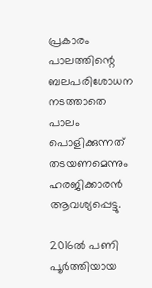പ്രകാരം പാലത്തിന്റെ ബലപരിശോധന നടത്താതെ പാലം പൊളിക്കുന്നത് തടയണമെന്നും ഹരജിക്കാരന്‍ ആവശ്യപ്പെട്ടു.

2016ല്‍ പണി പൂര്‍ത്തിയായ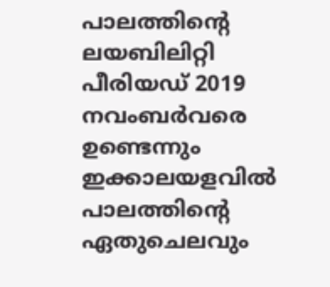പാലത്തിന്റെ ലയബിലിറ്റി പീരിയഡ് 2019 നവംബര്‍വരെ ഉണ്ടെന്നും ഇക്കാലയളവില്‍ പാലത്തിന്റെ ഏതുചെലവും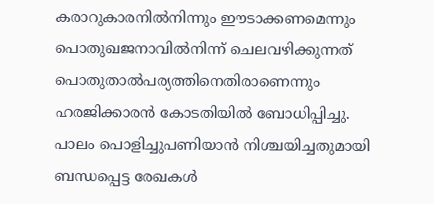കരാറുകാരനില്‍നിന്നും ഈടാക്കണമെന്നും പൊതുഖജനാവില്‍നിന്ന് ചെലവഴിക്കുന്നത് പൊതുതാല്‍പര്യത്തിനെതിരാണെന്നും ഹരജിക്കാരന്‍ കോടതിയില്‍ ബോധിപ്പിച്ചു. പാലം പൊളിച്ചുപണിയാന്‍ നിശ്ചയിച്ചതുമായി ബന്ധപ്പെട്ട രേഖകള്‍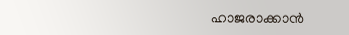ഹാജരാക്കാന്‍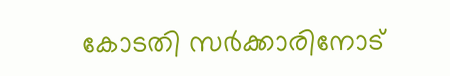കോടതി സര്‍ക്കാരിനോട്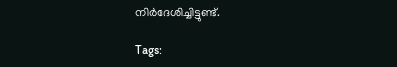നിര്‍ദേശിച്ചിട്ടുണ്ട്.

Tags: